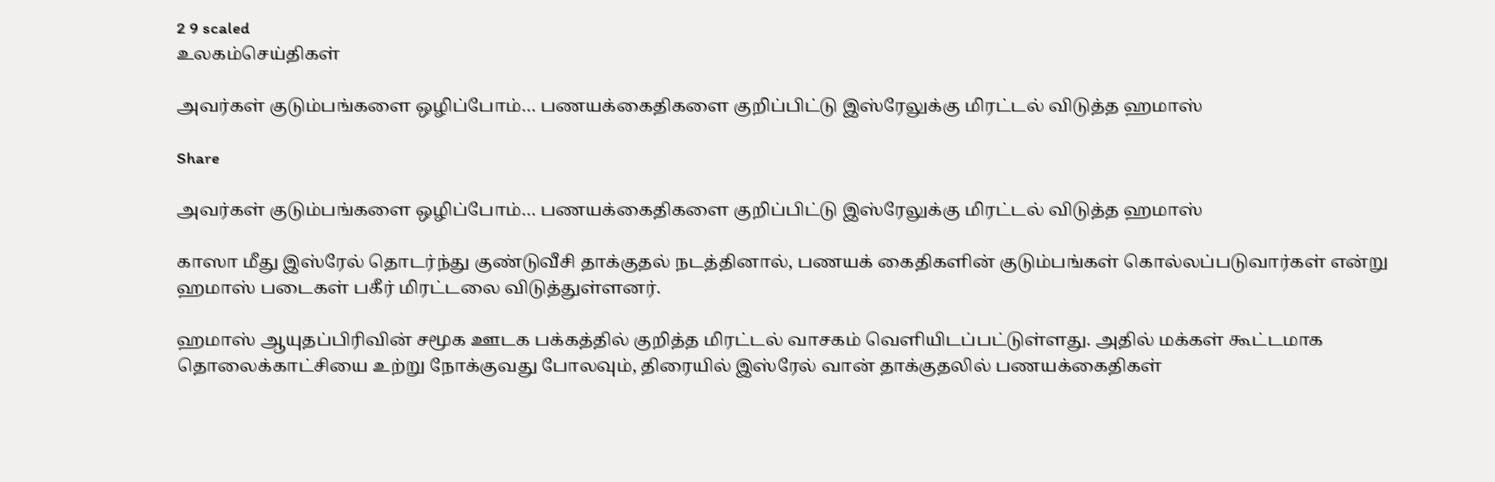2 9 scaled
உலகம்செய்திகள்

அவர்கள் குடும்பங்களை ஒழிப்போம்… பணயக்கைதிகளை குறிப்பிட்டு இஸ்ரேலுக்கு மிரட்டல் விடுத்த ஹமாஸ்

Share

அவர்கள் குடும்பங்களை ஒழிப்போம்… பணயக்கைதிகளை குறிப்பிட்டு இஸ்ரேலுக்கு மிரட்டல் விடுத்த ஹமாஸ்

காஸா மீது இஸ்ரேல் தொடர்ந்து குண்டுவீசி தாக்குதல் நடத்தினால், பணயக் கைதிகளின் குடும்பங்கள் கொல்லப்படுவார்கள் என்று ஹமாஸ் படைகள் பகீர் மிரட்டலை விடுத்துள்ளனர்.

ஹமாஸ் ஆயுதப்பிரிவின் சமூக ஊடக பக்கத்தில் குறித்த மிரட்டல் வாசகம் வெளியிடப்பட்டுள்ளது. அதில் மக்கள் கூட்டமாக தொலைக்காட்சியை உற்று நோக்குவது போலவும், திரையில் இஸ்ரேல் வான் தாக்குதலில் பணயக்கைதிகள்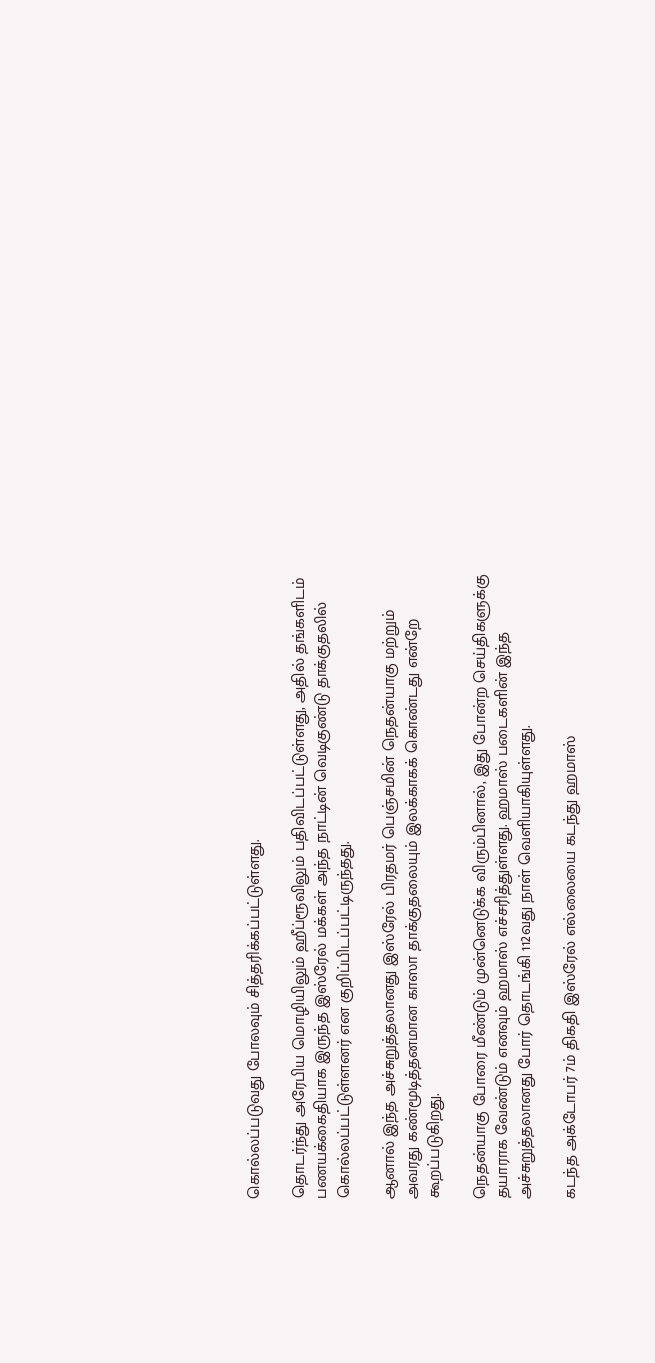கொல்லப்படுவது போலவும் சித்தரிக்கப்பட்டுள்ளது.

தொடர்ந்து அரேபிய மொழியிலும் ஹீப்ரூவிலும் பதிவிடப்பட்டுள்ளது, அதில் தங்களிடம் பணயக்கைதியாக இருந்த இஸ்ரேல் மக்கள் அந்த நாட்டின் வெடிகுண்டு தாக்குதலில் கொல்லப்பட்டுள்ளனர் என குறிப்பிடப்பட்டிருந்தது.

ஆனால் இந்த அச்சுறுத்தலானது இஸ்ரேல் பிரதமர் பெஞ்சமின் நெதன்யாகு மற்றும் அவரது கண்மூடித்தனமான காஸா தாக்குதலையும் இலக்காகக் கொண்டது என்றே கூறப்படுகிறது.

நெதன்யாகு போரை மீண்டும் முன்னெடுக்க விரும்பினால், இது போன்ற செய்திகளுக்கு தயாராக வேண்டும் எனவும் ஹமாஸ் எச்சரித்துள்ளது. ஹமாஸ் படைகளின் இந்த அச்சுறுத்தலானது போர் தொடங்கி 112வது நாள் வெளியாகியுள்ளது.

கடந்த அக்டோபர் 7ம் திகதி இஸ்ரேல் எல்லையை கடந்து ஹமாஸ்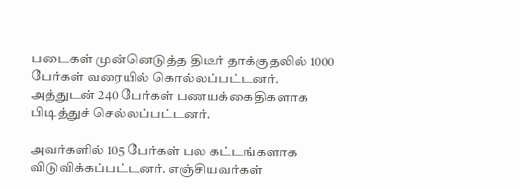படைகள் முன்னெடுத்த திடீர் தாக்குதலில் 1000 பேர்கள் வரையில் கொல்லப்பட்டனர். அத்துடன் 240 பேர்கள் பணயக்கைதிகளாக பிடித்துச் செல்லப்பட்டனர்.

அவர்களில் 105 பேர்கள் பல கட்டங்களாக விடுவிக்கப்பட்டனர். எஞ்சியவர்கள்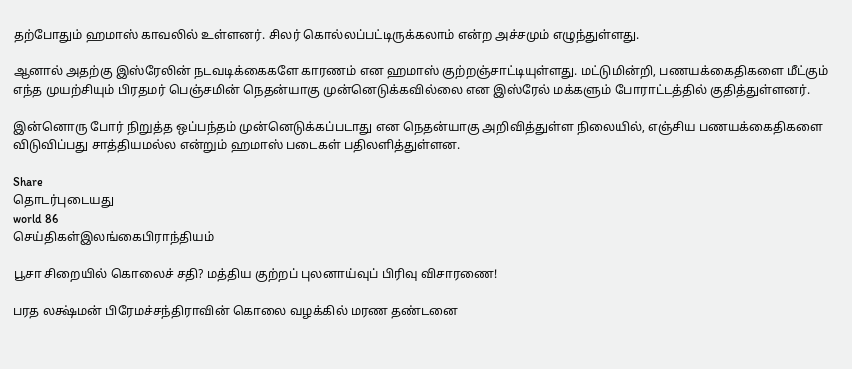தற்போதும் ஹமாஸ் காவலில் உள்ளனர். சிலர் கொல்லப்பட்டிருக்கலாம் என்ற அச்சமும் எழுந்துள்ளது.

ஆனால் அதற்கு இஸ்ரேலின் நடவடிக்கைகளே காரணம் என ஹமாஸ் குற்றஞ்சாட்டியுள்ளது. மட்டுமின்றி, பணயக்கைதிகளை மீட்கும் எந்த முயற்சியும் பிரதமர் பெஞ்சமின் நெதன்யாகு முன்னெடுக்கவில்லை என இஸ்ரேல் மக்களும் போராட்டத்தில் குதித்துள்ளனர்.

இன்னொரு போர் நிறுத்த ஒப்பந்தம் முன்னெடுக்கப்படாது என நெதன்யாகு அறிவித்துள்ள நிலையில், எஞ்சிய பணயக்கைதிகளை விடுவிப்பது சாத்தியமல்ல என்றும் ஹமாஸ் படைகள் பதிலளித்துள்ளன.

Share
தொடர்புடையது
world 86
செய்திகள்இலங்கைபிராந்தியம்

பூசா சிறையில் கொலைச் சதி? மத்திய குற்றப் புலனாய்வுப் பிரிவு விசாரணை!

பரத லக்ஷ்மன் பிரேமச்சந்திராவின் கொலை வழக்கில் மரண தண்டனை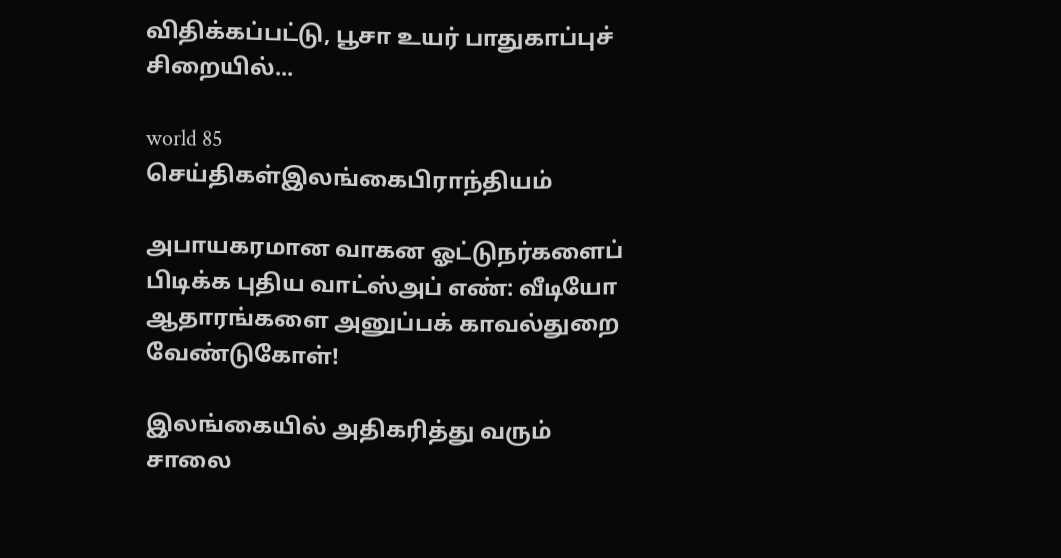விதிக்கப்பட்டு, பூசா உயர் பாதுகாப்புச் சிறையில்...

world 85
செய்திகள்இலங்கைபிராந்தியம்

அபாயகரமான வாகன ஓட்டுநர்களைப் பிடிக்க புதிய வாட்ஸ்அப் எண்: வீடியோ ஆதாரங்களை அனுப்பக் காவல்துறை வேண்டுகோள்!

இலங்கையில் அதிகரித்து வரும் சாலை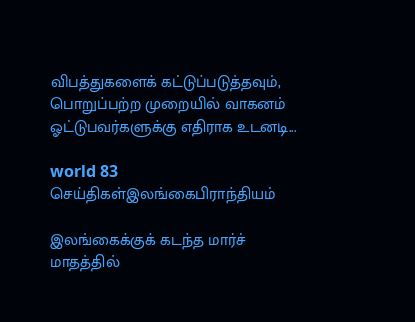விபத்துகளைக் கட்டுப்படுத்தவும், பொறுப்பற்ற முறையில் வாகனம் ஓட்டுபவர்களுக்கு எதிராக உடனடி...

world 83
செய்திகள்இலங்கைபிராந்தியம்

இலங்கைக்குக் கடந்த மார்ச் மாதத்தில்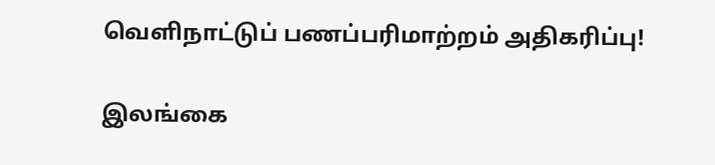வெளிநாட்டுப் பணப்பரிமாற்றம் அதிகரிப்பு!

இலங்கை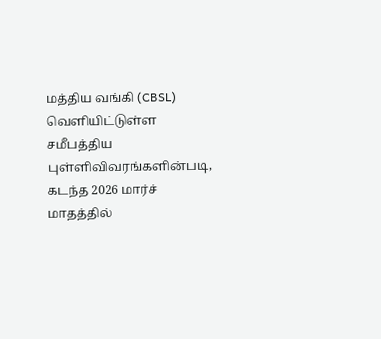மத்திய வங்கி (CBSL) வெளியிட்டுள்ள சமீபத்திய புள்ளிவிவரங்களின்படி, கடந்த 2026 மார்ச் மாதத்தில்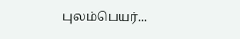புலம்பெயர்...